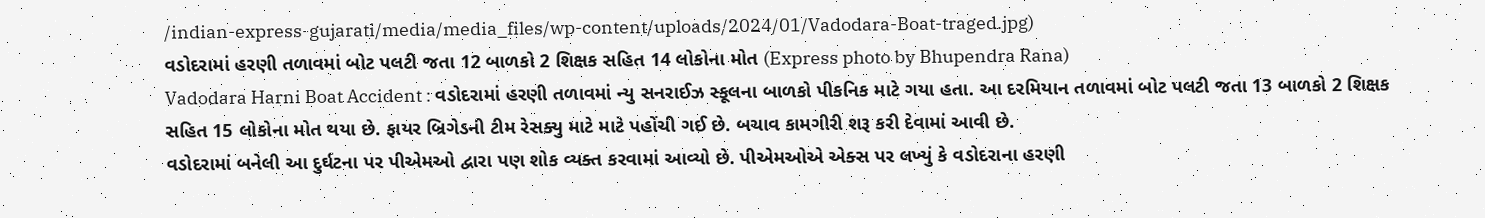/indian-express-gujarati/media/media_files/wp-content/uploads/2024/01/Vadodara-Boat-traged.jpg)
વડોદરામાં હરણી તળાવમાં બોટ પલટી જતા 12 બાળકો 2 શિક્ષક સહિત 14 લોકોના મોત (Express photo by Bhupendra Rana)
Vadodara Harni Boat Accident : વડોદરામાં હરણી તળાવમાં ન્યુ સનરાઈઝ સ્કૂલના બાળકો પીકનિક માટે ગયા હતા. આ દરમિયાન તળાવમાં બોટ પલટી જતા 13 બાળકો 2 શિક્ષક સહિત 15 લોકોના મોત થયા છે. ફાયર બ્રિગેડની ટીમ રેસક્યુ માટે માટે પહોંચી ગઈ છે. બચાવ કામગીરી શરૂ કરી દેવામાં આવી છે.
વડોદરામાં બનેલી આ દુર્ઘટના પર પીએમઓ દ્વારા પણ શોક વ્યક્ત કરવામાં આવ્યો છે. પીએમઓએ એક્સ પર લખ્યું કે વડોદરાના હરણી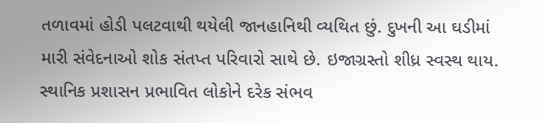તળાવમાં હોડી પલટવાથી થયેલી જાનહાનિથી વ્યથિત છું. દુખની આ ઘડીમાં મારી સંવેદનાઓ શોક સંતપ્ત પરિવારો સાથે છે. ઇજાગ્રસ્તો શીધ્ર સ્વસ્થ થાય. સ્થાનિક પ્રશાસન પ્રભાવિત લોકોને દરેક સંભવ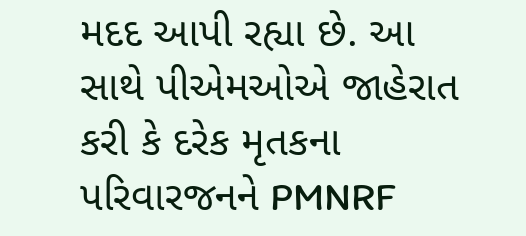મદદ આપી રહ્યા છે. આ સાથે પીએમઓએ જાહેરાત કરી કે દરેક મૃતકના પરિવારજનને PMNRF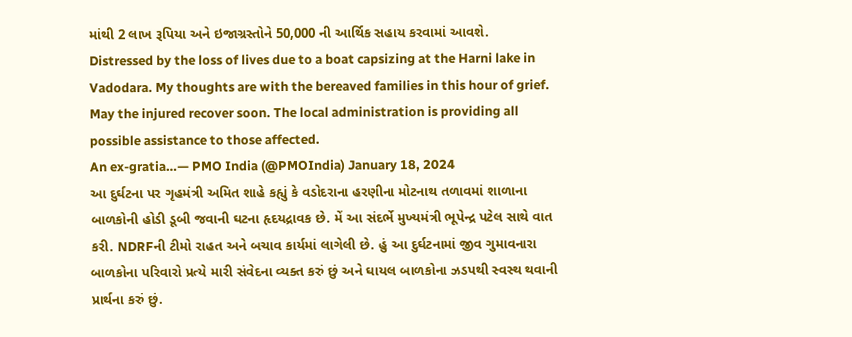માંથી 2 લાખ રૂપિયા અને ઇજાગ્રસ્તોને 50,000 ની આર્થિક સહાય કરવામાં આવશે.
Distressed by the loss of lives due to a boat capsizing at the Harni lake in Vadodara. My thoughts are with the bereaved families in this hour of grief. May the injured recover soon. The local administration is providing all possible assistance to those affected.
An ex-gratia…— PMO India (@PMOIndia) January 18, 2024
આ દુર્ઘટના પર ગૃહમંત્રી અમિત શાહે કહ્યું કે વડોદરાના હરણીના મોટનાથ તળાવમાં શાળાના બાળકોની હોડી ડૂબી જવાની ઘટના હૃદયદ્રાવક છે. મેં આ સંદર્ભે મુખ્યમંત્રી ભૂપેન્દ્ર પટેલ સાથે વાત કરી. NDRFની ટીમો રાહત અને બચાવ કાર્યમાં લાગેલી છે. હું આ દુર્ઘટનામાં જીવ ગુમાવનારા બાળકોના પરિવારો પ્રત્યે મારી સંવેદના વ્યક્ત કરું છું અને ઘાયલ બાળકોના ઝડપથી સ્વસ્થ થવાની પ્રાર્થના કરું છું.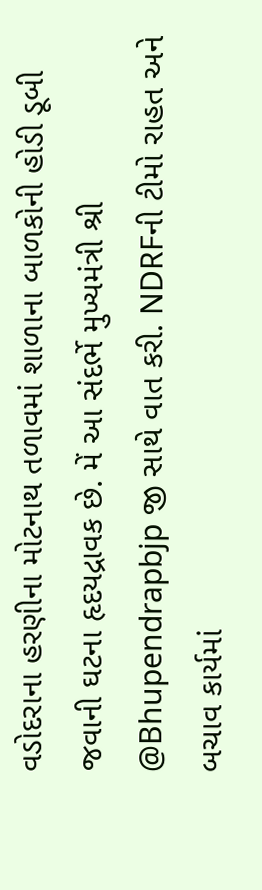વડોદરાના હરણીના મોટનાથ તળાવમાં શાળાના બાળકોની હોડી ડૂબી જવાની ઘટના હૃદયદ્રાવક છે. મેં આ સંદર્ભે મુખ્યમંત્રી શ્રી @Bhupendrapbjp જી સાથે વાત કરી. NDRFની ટીમો રાહત અને બચાવ કાર્યમાં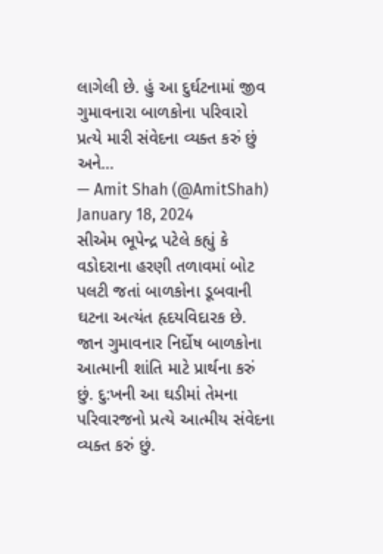લાગેલી છે. હું આ દુર્ઘટનામાં જીવ ગુમાવનારા બાળકોના પરિવારો પ્રત્યે મારી સંવેદના વ્યક્ત કરું છું અને…
— Amit Shah (@AmitShah) January 18, 2024
સીએમ ભૂપેન્દ્ર પટેલે કહ્યું કે વડોદરાના હરણી તળાવમાં બોટ પલટી જતાં બાળકોના ડૂબવાની ઘટના અત્યંત હૃદયવિદારક છે. જાન ગુમાવનાર નિર્દોષ બાળકોના આત્માની શાંતિ માટે પ્રાર્થના કરું છું. દુ:ખની આ ઘડીમાં તેમના પરિવારજનો પ્રત્યે આત્મીય સંવેદના વ્યક્ત કરું છું.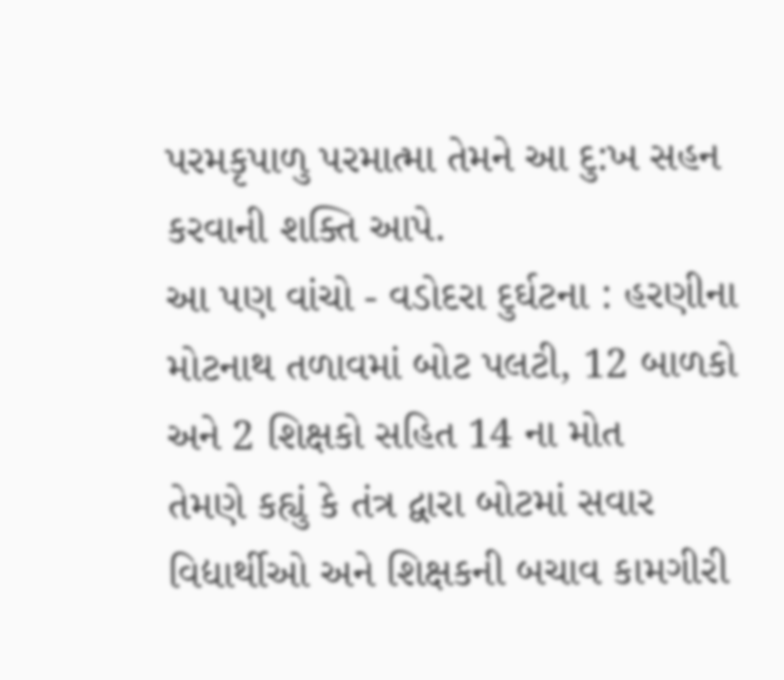પરમકૃપાળુ પરમાત્મા તેમને આ દુ:ખ સહન કરવાની શક્તિ આપે.
આ પણ વાંચો - વડોદરા દુર્ઘટના : હરણીના મોટનાથ તળાવમાં બોટ પલટી, 12 બાળકો અને 2 શિક્ષકો સહિત 14 ના મોત
તેમણે કહ્યું કે તંત્ર દ્વારા બોટમાં સવાર વિદ્યાર્થીઓ અને શિક્ષકની બચાવ કામગીરી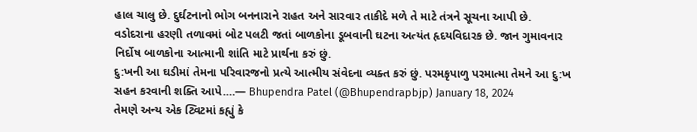હાલ ચાલુ છે. દુર્ઘટનાનો ભોગ બનનારાને રાહત અને સારવાર તાકીદે મળે તે માટે તંત્રને સૂચના આપી છે.
વડોદરાના હરણી તળાવમાં બોટ પલટી જતાં બાળકોના ડૂબવાની ઘટના અત્યંત હૃદયવિદારક છે. જાન ગુમાવનાર નિર્દોષ બાળકોના આત્માની શાંતિ માટે પ્રાર્થના કરું છું.
દુ:ખની આ ઘડીમાં તેમના પરિવારજનો પ્રત્યે આત્મીય સંવેદના વ્યક્ત કરું છું. પરમકૃપાળુ પરમાત્મા તેમને આ દુ:ખ સહન કરવાની શક્તિ આપે.…— Bhupendra Patel (@Bhupendrapbjp) January 18, 2024
તેમણે અન્ય એક ટ્વિટમાં કહ્યું કે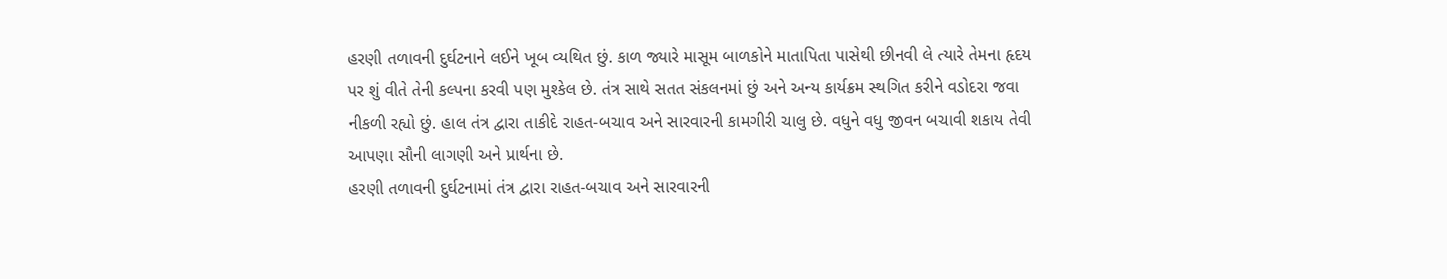હરણી તળાવની દુર્ઘટનાને લઈને ખૂબ વ્યથિત છું. કાળ જ્યારે માસૂમ બાળકોને માતાપિતા પાસેથી છીનવી લે ત્યારે તેમના હૃદય પર શું વીતે તેની કલ્પના કરવી પણ મુશ્કેલ છે. તંત્ર સાથે સતત સંકલનમાં છું અને અન્ય કાર્યક્રમ સ્થગિત કરીને વડોદરા જવા નીકળી રહ્યો છું. હાલ તંત્ર દ્વારા તાકીદે રાહત-બચાવ અને સારવારની કામગીરી ચાલુ છે. વધુને વધુ જીવન બચાવી શકાય તેવી આપણા સૌની લાગણી અને પ્રાર્થના છે.
હરણી તળાવની દુર્ઘટનામાં તંત્ર દ્વારા રાહત-બચાવ અને સારવારની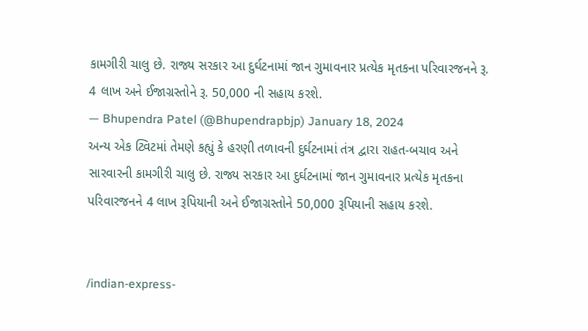કામગીરી ચાલુ છે. રાજ્ય સરકાર આ દુર્ઘટનામાં જાન ગુમાવનાર પ્રત્યેક મૃતકના પરિવારજનને રૂ. 4 લાખ અને ઈજાગ્રસ્તોને રૂ. 50,000 ની સહાય કરશે.
— Bhupendra Patel (@Bhupendrapbjp) January 18, 2024
અન્ય એક ટ્વિટમાં તેમણે કહ્યું કે હરણી તળાવની દુર્ઘટનામાં તંત્ર દ્વારા રાહત-બચાવ અને સારવારની કામગીરી ચાલુ છે. રાજ્ય સરકાર આ દુર્ઘટનામાં જાન ગુમાવનાર પ્રત્યેક મૃતકના પરિવારજનને 4 લાખ રૂપિયાની અને ઈજાગ્રસ્તોને 50,000 રૂપિયાની સહાય કરશે.


/indian-express-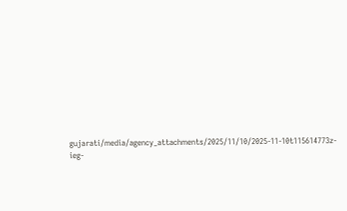gujarati/media/agency_attachments/2025/11/10/2025-11-10t115614773z-ieg-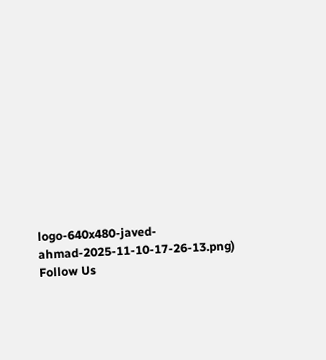logo-640x480-javed-ahmad-2025-11-10-17-26-13.png)
Follow Us